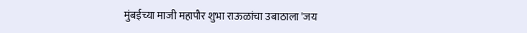मुंबईच्या माजी महापौर शुभा राऊळांचा उबाठाला 'जय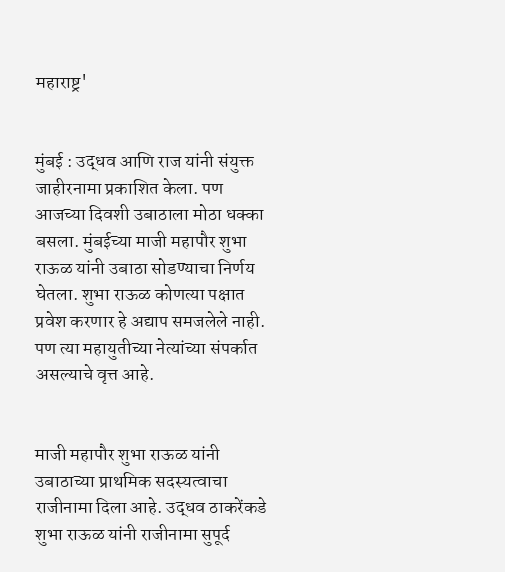महाराष्ट्र'


मुंबई : उद्धव आणि राज यांनी संयुक्त जाहीरनामा प्रकाशित केला. पण आजच्या दिवशी उबाठाला मोठा धक्का बसला. मुंबईच्या माजी महापौर शुभा राऊळ यांनी उबाठा सोडण्याचा निर्णय घेतला. शुभा राऊळ कोणत्या पक्षात प्रवेश करणार हे अद्याप समजलेले नाही. पण त्या महायुतीच्या नेत्यांच्या संपर्कात असल्याचे वृत्त आहे.


माजी महापौर शुभा राऊळ यांनी उबाठाच्या प्राथमिक सदस्यत्वाचा राजीनामा दिला आहे. उद्धव ठाकरेंकडे शुभा राऊळ यांनी राजीनामा सुपूर्द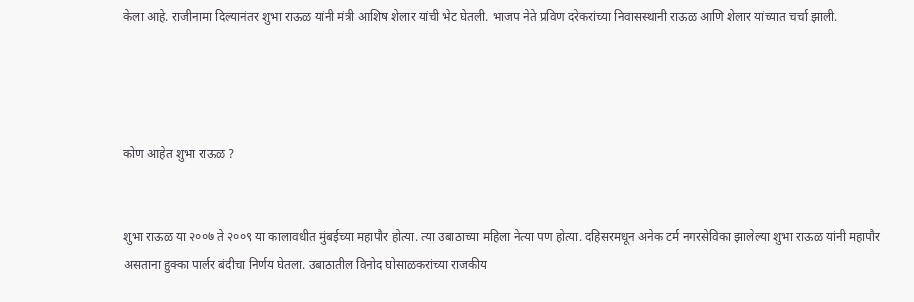केला आहे. राजीनामा दिल्यानंतर शुभा राऊळ यांनी मंत्री आशिष शेलार यांची भेट घेतली. भाजप नेते प्रविण दरेकरांच्या निवासस्थानी राऊळ आणि शेलार यांच्यात चर्चा झाली.




कोण आहेत शुभा राऊळ ?


शुभा राऊळ या २००७ ते २००९ या कालावधीत मुंबईच्या महापौर होत्या. त्या उबाठाच्या महिला नेत्या पण होत्या. दहिसरमधून अनेक टर्म नगरसेविका झालेल्या शुभा राऊळ यांनी महापौर असताना हुक्का पार्लर बंदीचा निर्णय घेतला. उबाठातील विनोद घोसाळकरांच्या राजकीय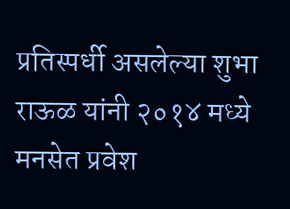प्रतिस्पर्धी असलेल्या शुभा राऊळ यांनी २०१४ मध्ये मनसेत प्रवेश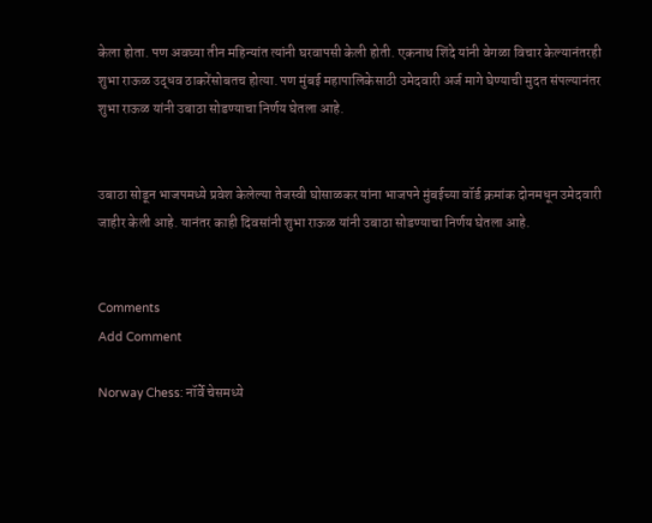केला होता. पण अवघ्या तीन महिन्यांत त्यांनी घरवापसी केली होती. एकनाथ शिंदे यांनी वेगळा विचार केल्यानंतरही शुभा राऊळ उद्धव ठाकरेंसोबतच होत्या. पण मुंबई महापालिकेसाठी उमेदवारी अर्ज मागे घेण्याची मुदत संपल्यानंतर शुभा राऊळ यांनी उबाठा सोडण्याचा निर्णय घेतला आहे.


उबाठा सोडून भाजपमध्ये प्रवेश केलेल्या तेजस्वी घोसाळकर यांना भाजपने मुंबईच्या वॉर्ड क्रमांक दोनमधून उमेदवारी जाहीर केली आहे. यानंतर काही दिवसांनी शुभा राऊळ यांनी उबाठा सोडण्याचा निर्णय घेतला आहे.


Comments
Add Comment

Norway Chess: नॉर्वे चेसमध्ये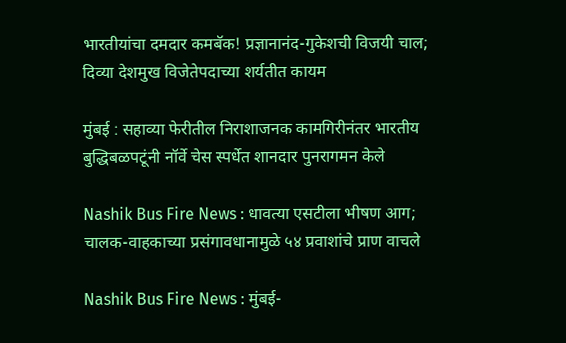भारतीयांचा दमदार कमबॅक! प्रज्ञानानंद-गुकेशची विजयी चाल; दिव्या देशमुख विजेतेपदाच्या शर्यतीत कायम

मुंबई : सहाव्या फेरीतील निराशाजनक कामगिरीनंतर भारतीय बुद्धिबळपटूंनी नॉर्वे चेस स्पर्धेत शानदार पुनरागमन केले

Nashik Bus Fire News : धावत्या एसटीला भीषण आग; चालक-वाहकाच्या प्रसंगावधानामुळे ५४ प्रवाशांचे प्राण वाचले

Nashik Bus Fire News : मुंबई-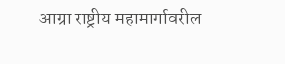आग्रा राष्ट्रीय महामार्गावरील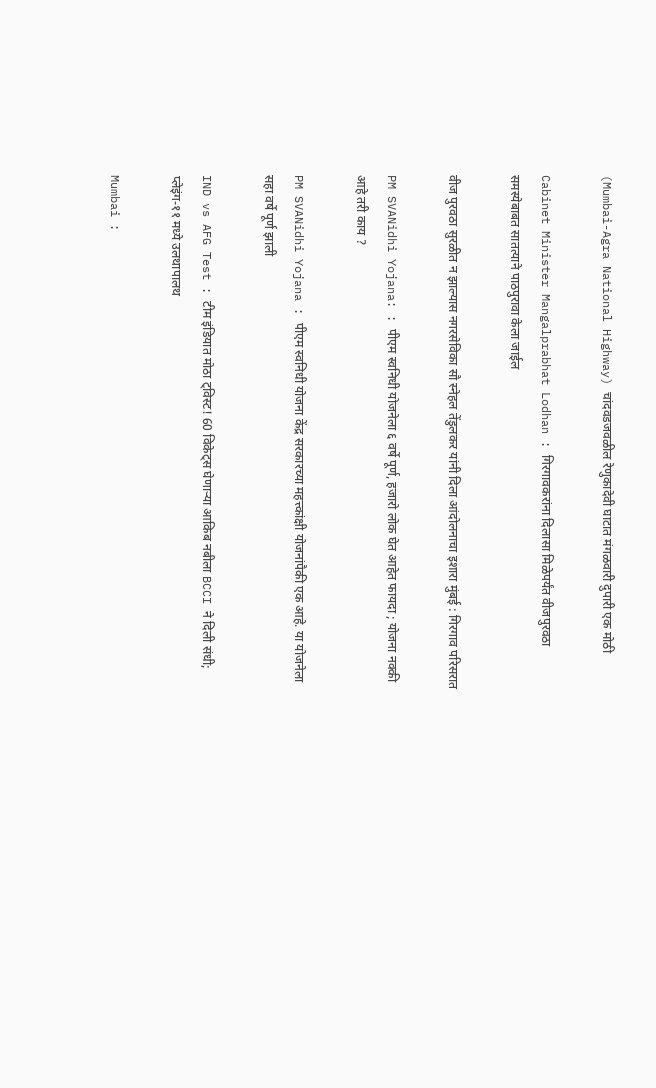(Mumbai-Agra National Highway) चांदवडजवळील रेणुकादेवी घाटात मंगळवारी दुपारी एक मोठी

Cabinet Minister Mangalprabhat Lodhan : गिरगावकरांना दिलासा मिळेपर्यंत वीजपुरवठा समस्येबाबत सातत्याने पाठपुरावा केला जाईल

वीज पुरवठा सुरळीत न झाल्यास नगरसेविका सौ स्नेहल तेंडुलकर यांनी दिला आंदोलनाचा इशारा मुंबई : गिरगाव परिसरात

PM SVANidhi Yojana: : पीएम स्वनिधी योजनेला ६ वर्षे पूर्ण, हजारो लोक घेत आहेत फायदा ; योजना नक्की आहे तरी काय ?

PM SVANidhi Yojana : पीएम स्वनिधी योजना केंद्र सरकारच्या महत्त्कांक्षी योजनांपैकी एक आहे. या योजनेला सहा वर्षे पूर्ण झाली

IND vs AFG Test : टीम इंडियात मोठा ट्विस्ट! 60 विकेट्स घेणाऱ्या आकिब नबीला BCCI ने दिली संधी; प्लेइंग-११ मध्ये उलथापालथ

Mumbai :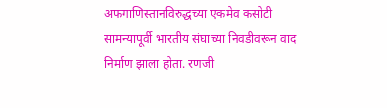अफगाणिस्तानविरुद्धच्या एकमेव कसोटी सामन्यापूर्वी भारतीय संघाच्या निवडीवरून वाद निर्माण झाला होता. रणजी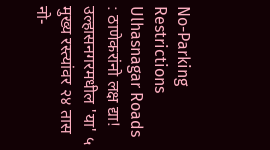No-Parking Restrictions Ulhasnagar Roads : ठाणेकरांनो लक्ष द्या! उल्हासनगरमधील 'या' ५ मुख्य रस्त्यांवर २४ तास नो-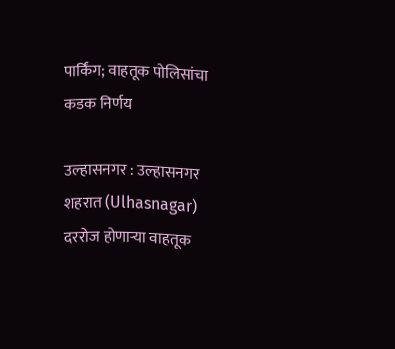पार्किंग; वाहतूक पोलिसांचा कडक निर्णय

उल्हासनगर : उल्हासनगर शहरात (Ulhasnagar) दररोज होणाऱ्या वाहतूक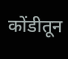कोंडीतून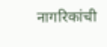नागरिकांची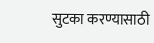सुटका करण्यासाठी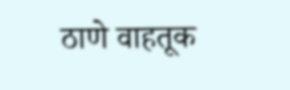ठाणे वाहतूक